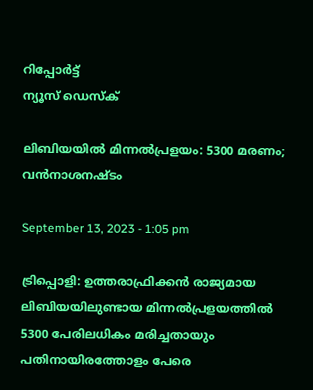റിപ്പോര്‍ട്ട്
ന്യൂസ് ഡെസ്ക്

ലിബിയയില്‍ മിന്നല്‍പ്രളയം: 5300 മരണം; വന്‍നാശനഷ്ടം

September 13, 2023 - 1:05 pm

ട്രിപ്പൊളി: ഉത്തരാഫ്രിക്കന്‍ രാജ്യമായ ലിബിയയിലുണ്ടായ മിന്നല്‍പ്രളയത്തില്‍ 5300 പേരിലധികം മരിച്ചതായും പതിനായിരത്തോളം പേരെ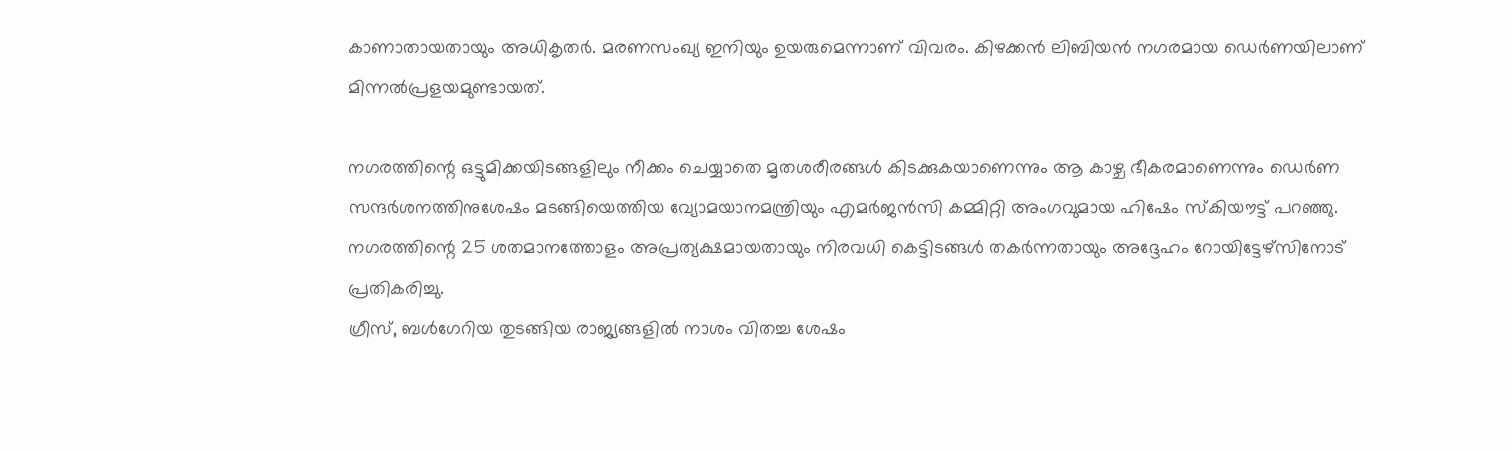കാണാതായതായും അധികൃതര്‍. മരണസംഖ്യ ഇനിയും ഉയരുമെന്നാണ് വിവരം. കിഴക്കന്‍ ലിബിയന്‍ നഗരമായ ഡെര്‍ണയിലാണ് മിന്നല്‍പ്രളയമുണ്ടായത്.

നഗരത്തിന്റെ ഒട്ടുമിക്കയിടങ്ങളിലും നീക്കം ചെയ്യാതെ മൃതശരീരങ്ങള്‍ കിടക്കുകയാണെന്നും ആ കാഴ്ച ഭീകരമാണെന്നും ഡെര്‍ണ സന്ദര്‍ശനത്തിനുശേഷം മടങ്ങിയെത്തിയ വ്യോമയാനമന്ത്രിയും എമര്‍ജന്‍സി കമ്മിറ്റി അംഗവുമായ ഹിഷേം സ്‌കിയൗട്ട് പറഞ്ഞു. നഗരത്തിന്റെ 25 ശതമാനത്തോളം അപ്രത്യക്ഷമായതായും നിരവധി കെട്ടിടങ്ങള്‍ തകര്‍ന്നതായും അദ്ദേഹം റോയിട്ടേഴ്സിനോട് പ്രതികരിച്ചു.
ഗ്രീസ്, ബള്‍ഗേറിയ തുടങ്ങിയ രാജ്യങ്ങളില്‍ നാശം വിതച്ച ശേഷം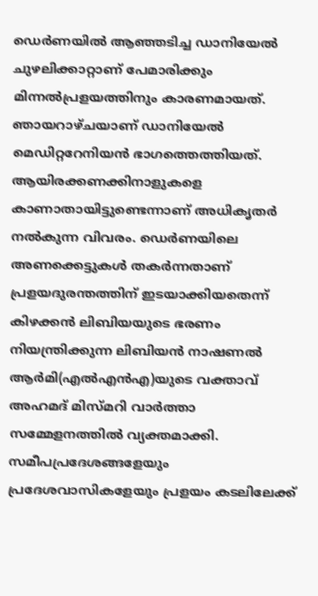ഡെര്‍ണയില്‍ ആഞ്ഞടിച്ച ഡാനിയേല്‍ ചുഴലിക്കാറ്റാണ് പേമാരിക്കും മിന്നല്‍പ്രളയത്തിനും കാരണമായത്. ഞായറാഴ്ചയാണ് ഡാനിയേല്‍ മെഡിറ്ററേനിയന്‍ ഭാഗത്തെത്തിയത്.
ആയിരക്കണക്കിനാളുകളെ കാണാതായിട്ടുണ്ടെന്നാണ് അധികൃതര്‍ നല്‍കുന്ന വിവരം. ഡെര്‍ണയിലെ അണക്കെട്ടുകള്‍ തകര്‍ന്നതാണ് പ്രളയദുരന്തത്തിന് ഇടയാക്കിയതെന്ന് കിഴക്കന്‍ ലിബിയയുടെ ഭരണം നിയന്ത്രിക്കുന്ന ലിബിയന്‍ നാഷണല്‍ ആര്‍മി(എല്‍എന്‍എ)യുടെ വക്താവ് അഹമദ് മിസ്മറി വാര്‍ത്താ സമ്മേളനത്തില്‍ വ്യക്തമാക്കി. സമീപപ്രദേശങ്ങളേയും പ്രദേശവാസികളേയും പ്രളയം കടലിലേക്ക്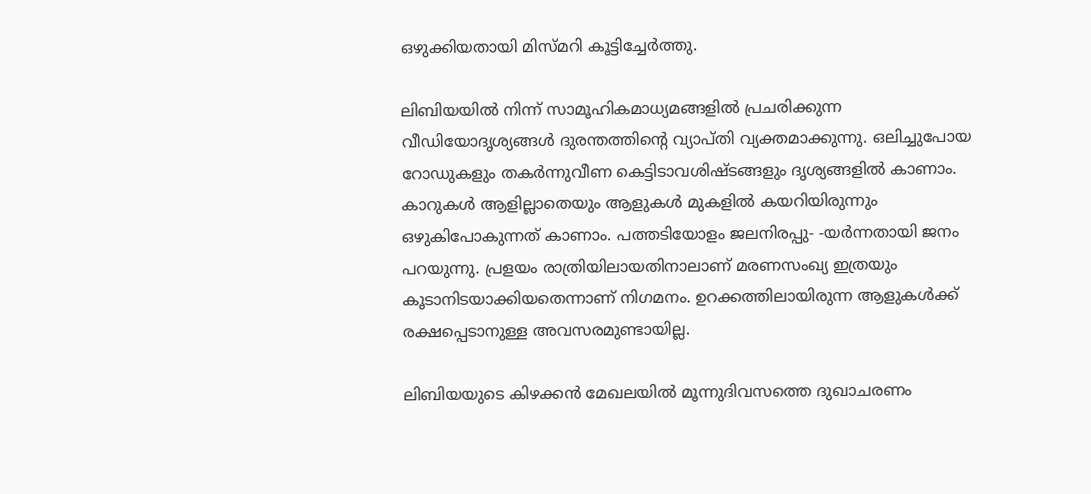ഒഴുക്കിയതായി മിസ്മറി കൂട്ടിച്ചേര്‍ത്തു.

ലിബിയയില്‍ നിന്ന് സാമൂഹികമാധ്യമങ്ങളില്‍ പ്രചരിക്കുന്ന വീഡിയോദൃശ്യങ്ങള്‍ ദുരന്തത്തിന്റെ വ്യാപ്തി വ്യക്തമാക്കുന്നു. ഒലിച്ചുപോയ റോഡുകളും തകര്‍ന്നുവീണ കെട്ടിടാവശിഷ്ടങ്ങളും ദൃശ്യങ്ങളില്‍ കാണാം. കാറുകള്‍ ആളില്ലാതെയും ആളുകള്‍ മുകളില്‍ കയറിയിരുന്നും ഒഴുകിപോകുന്നത് കാണാം. പത്തടിയോളം ജലനിരപ്പു- -യര്‍ന്നതായി ജനം പറയുന്നു. പ്രളയം രാത്രിയിലായതിനാലാണ് മരണസംഖ്യ ഇത്രയും കൂടാനിടയാക്കിയതെന്നാണ് നിഗമനം. ഉറക്കത്തിലായിരുന്ന ആളുകള്‍ക്ക് രക്ഷപ്പെടാനുള്ള അവസരമുണ്ടായില്ല.

ലിബിയയുടെ കിഴക്കന്‍ മേഖലയില്‍ മൂന്നുദിവസത്തെ ദുഖാചരണം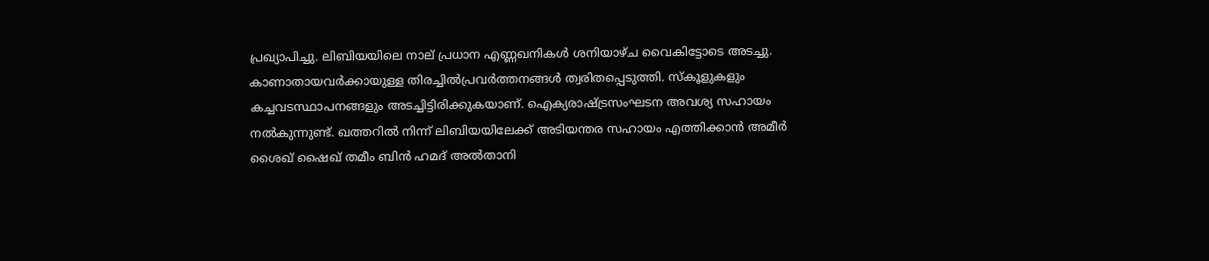പ്രഖ്യാപിച്ചു. ലിബിയയിലെ നാല് പ്രധാന എണ്ണഖനികള്‍ ശനിയാഴ്ച വൈകിട്ടോടെ അടച്ചു. കാണാതായവര്‍ക്കായുള്ള തിരച്ചില്‍പ്രവര്‍ത്തനങ്ങള്‍ ത്വരിതപ്പെടുത്തി. സ്‌കൂളുകളും കച്ചവടസ്ഥാപനങ്ങളും അടച്ചിട്ടിരിക്കുകയാണ്. ഐക്യരാഷ്ട്രസംഘടന അവശ്യ സഹായം നല്‍കുന്നുണ്ട്. ഖത്തറില്‍ നിന്ന് ലിബിയയിലേക്ക് അടിയന്തര സഹായം എത്തിക്കാന്‍ അമീര്‍ ശൈഖ് ഷൈഖ് തമീം ബിന്‍ ഹമദ് അല്‍താനി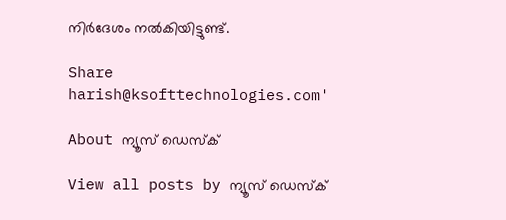നിര്‍ദേശം നല്‍കിയിട്ടുണ്ട്.

Share
harish@ksofttechnologies.com'

About ന്യൂസ് ഡെസ്ക്

View all posts by ന്യൂസ് ഡെസ്ക്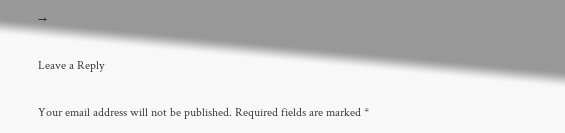→

Leave a Reply

Your email address will not be published. Required fields are marked *